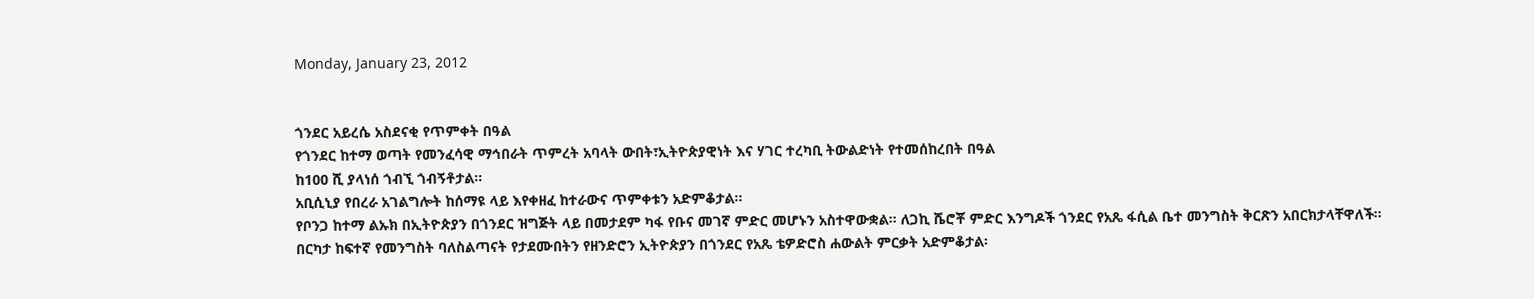Monday, January 23, 2012


ጎንደር አይረሴ አስደናቂ የጥምቀት በዓል
የጎንደር ከተማ ወጣት የመንፈሳዊ ማኅበራት ጥምረት አባላት ውበት፣ኢትዮጵያዊነት እና ሃገር ተረካቢ ትውልድነት የተመሰከረበት በዓል
ከ100 ሺ ያላነሰ ጎብኚ ጎብኝቶታል፡፡
አቢሲኒያ የበረራ አገልግሎት ከሰማዩ ላይ እየቀዘፈ ከተራውና ጥምቀቱን አድምቆታል፡፡
የቦንጋ ከተማ ልኡክ በኢትዮጵያን በጎንደር ዝግጅት ላይ በመታደም ካፋ የቡና መገኛ ምድር መሆኑን አስተዋውቋል፡፡ ለጋኪ ሼሮቾ ምድር እንግዶች ጎንደር የአጼ ፋሲል ቤተ መንግስት ቅርጽን አበርክታላቸዋለች፡፡
በርካታ ከፍተኛ የመንግስት ባለስልጣናት የታደሙበትን የዘንድሮን ኢትዮጵያን በጎንደር የአጼ ቴዎድሮስ ሐውልት ምርቃት አድምቆታል፡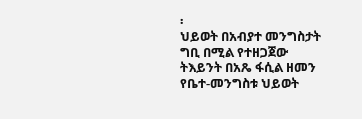፡
ህይወት በአብያተ መንግስታት ግቢ በሚል የተዘጋጀው ትእይንት በአጼ ፋሲል ዘመን የቤተ-መንግስቱ ህይወት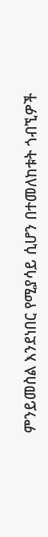ምንይመስል እንደነበር የሚያሳይ ሲሆን በተመለከቱት ጎብኚዎች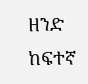ዘንድ ከፍተኛ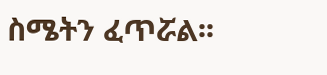ስሜትን ፈጥሯል፡፡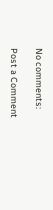No comments:

Post a Comment